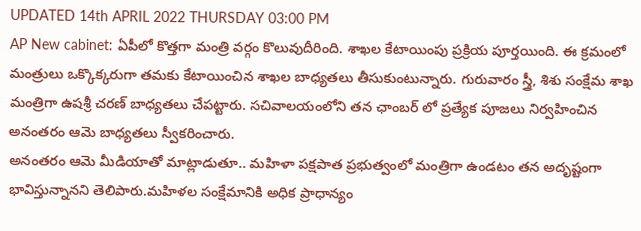UPDATED 14th APRIL 2022 THURSDAY 03:00 PM
AP New cabinet: ఏపీలో కొత్తగా మంత్రి వర్గం కొలువుదీరింది. శాఖల కేటాయింపు ప్రక్రియ పూర్తయింది. ఈ క్రమంలో మంత్రులు ఒక్కొక్కరుగా తమకు కేటాయించిన శాఖల బాధ్యతలు తీసుకుంటున్నారు. గురువారం స్త్రీ, శిశు సంక్షేమ శాఖ మంత్రిగా ఉషశ్రీ చరణ్ బాధ్యతలు చేపట్టారు. సచివాలయంలోని తన ఛాంబర్ లో ప్రత్యేక పూజలు నిర్వహించిన అనంతరం ఆమె బాధ్యతలు స్వీకరించారు.
అనంతరం ఆమె మీడియాతో మాట్లాడుతూ.. మహిళా పక్షపాత ప్రభుత్వంలో మంత్రిగా ఉండటం తన అదృష్టంగా భావిస్తున్నానని తెలిపారు.మహిళల సంక్షేమానికి అధిక ప్రాధాన్యం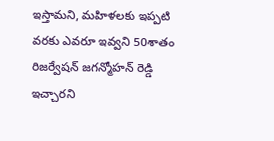ఇస్తామని, మహిళలకు ఇప్పటి వరకు ఎవరూ ఇవ్వని 50శాతం రిజర్వేషన్ జగన్మోహన్ రెడ్డి ఇచ్చారని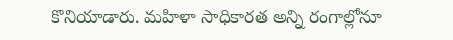కొనియాడారు. మహిళా సాధికారత అన్ని రంగాల్లోనూ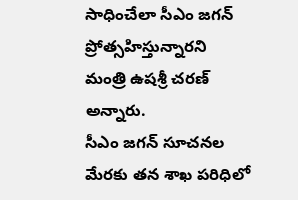సాధించేలా సీఎం జగన్ ప్రోత్సహిస్తున్నారని మంత్రి ఉషశ్రీ చరణ్ అన్నారు.
సీఎం జగన్ సూచనల మేరకు తన శాఖ పరిధిలో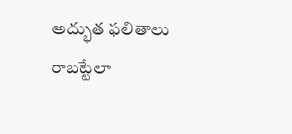అద్భుత ఫలితాలు రాబట్టేలా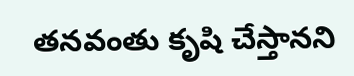తనవంతు కృషి చేస్తానని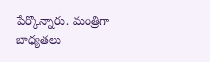పేర్కొన్నారు. మంత్రిగా బాధ్యతలు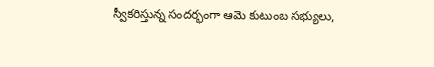స్వీకరిస్తున్న సందర్భంగా ఆమె కుటుంబ సభ్యులు,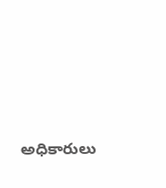అధికారులు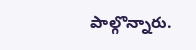పాల్గొన్నారు.